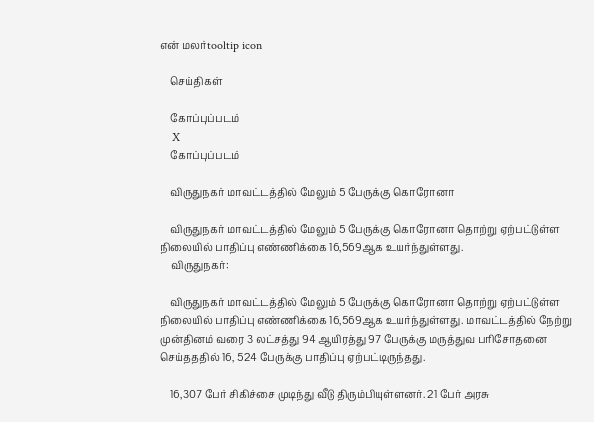என் மலர்tooltip icon

    செய்திகள்

    கோப்புப்படம்
    X
    கோப்புப்படம்

    விருதுநகர் மாவட்டத்தில் மேலும் 5 பேருக்கு கொரோனா

    விருதுநகர் மாவட்டத்தில் மேலும் 5 பேருக்கு கொரோனா தொற்று ஏற்பட்டுள்ள நிலையில் பாதிப்பு எண்ணிக்கை 16,569ஆக உயர்ந்துள்ளது.
    விருதுநகர்:

    விருதுநகர் மாவட்டத்தில் மேலும் 5 பேருக்கு கொரோனா தொற்று ஏற்பட்டுள்ள நிலையில் பாதிப்பு எண்ணிக்கை 16,569ஆக உயர்ந்துள்ளது. மாவட்டத்தில் நேற்று முன்தினம் வரை 3 லட்சத்து 94 ஆயிரத்து 97 பேருக்கு மருத்துவ பரிசோதனை செய்தததில் 16, 524 பேருக்கு பாதிப்பு ஏற்பட்டிருந்தது.

    16,307 பேர் சிகிச்சை முடிந்து வீடு திரும்பியுள்ளனர். 21 பேர் அரசு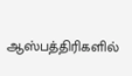ஆஸ்பத்திரிகளில்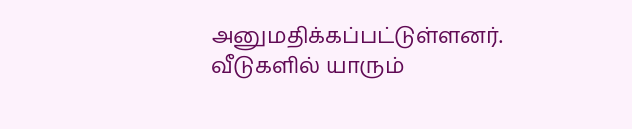அனுமதிக்கப்பட்டுள்ளனர். வீடுகளில் யாரும்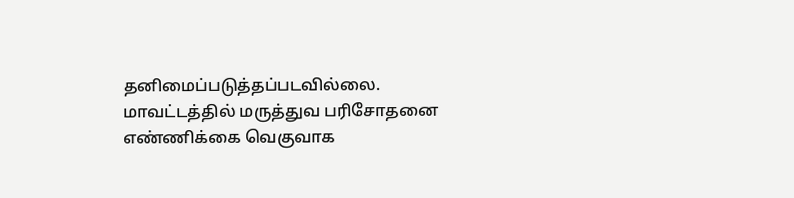தனிமைப்படுத்தப்படவில்லை. மாவட்டத்தில் மருத்துவ பரிசோதனை எண்ணிக்கை வெகுவாக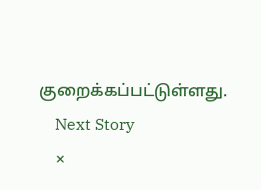குறைக்கப்பட்டுள்ளது.
    Next Story
    ×